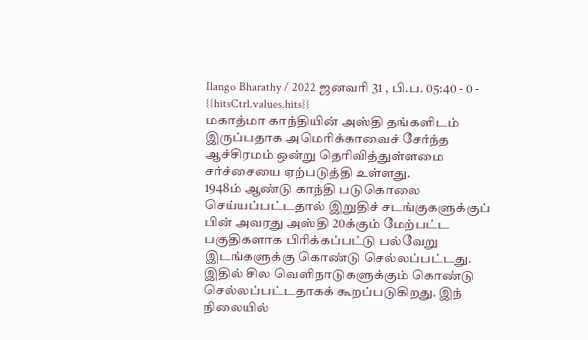Ilango Bharathy / 2022 ஜனவரி 31 , பி.ப. 05:40 - 0 - {{hitsCtrl.values.hits}}
மகாத்மா காந்தியின் அஸ்தி தங்களிடம் இருப்பதாக அமெரிக்காவைச் சேர்ந்த ஆச்சிரமம் ஒன்று தெரிவித்துள்ளமை சர்ச்சையை ஏற்படுத்தி உள்ளது.
1948ம் ஆண்டு காந்தி படுகொலை செய்யப்பட்டதால் இறுதிச் சடங்குகளுக்குப் பின் அவரது அஸ்தி 20க்கும் மேற்பட்ட பகுதிகளாக பிரிக்கப்பட்டு பல்வேறு இடங்களுக்கு கொண்டு செல்லப்பட்டது.
இதில் சில வெளிநாடுகளுக்கும் கொண்டு செல்லப்பட்டதாகக் கூறப்படுகிறது. இந் நிலையில்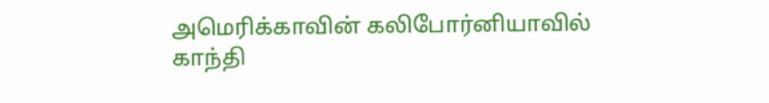அமெரிக்காவின் கலிபோர்னியாவில் காந்தி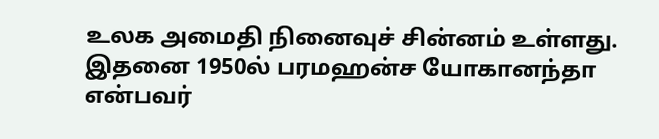உலக அமைதி நினைவுச் சின்னம் உள்ளது.
இதனை 1950ல் பரமஹன்ச யோகானந்தா என்பவர்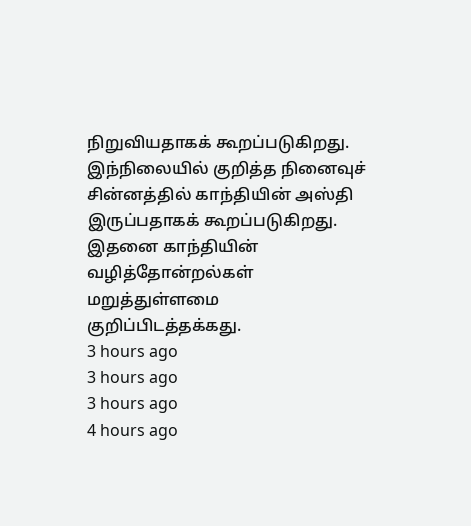நிறுவியதாகக் கூறப்படுகிறது. இந்நிலையில் குறித்த நினைவுச் சின்னத்தில் காந்தியின் அஸ்தி இருப்பதாகக் கூறப்படுகிறது.
இதனை காந்தியின் வழித்தோன்றல்கள் மறுத்துள்ளமை குறிப்பிடத்தக்கது.
3 hours ago
3 hours ago
3 hours ago
4 hours ago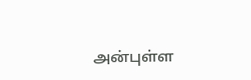அன்புள்ள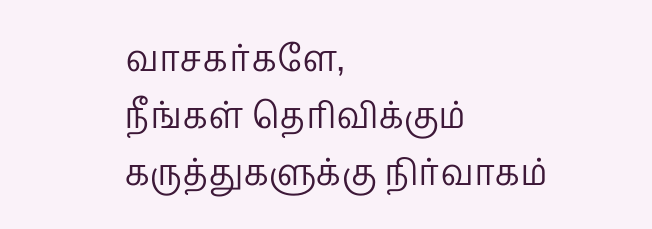வாசகர்களே,
நீங்கள் தெரிவிக்கும் கருத்துகளுக்கு நிர்வாகம்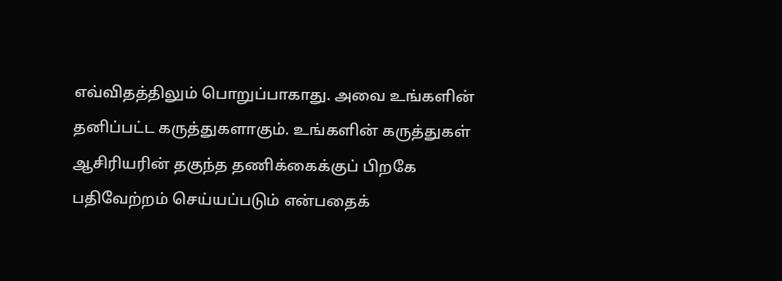எவ்விதத்திலும் பொறுப்பாகாது. அவை உங்களின் தனிப்பட்ட கருத்துகளாகும். உங்களின் கருத்துகள் ஆசிரியரின் தகுந்த தணிக்கைக்குப் பிறகே பதிவேற்றம் செய்யப்படும் என்பதைக்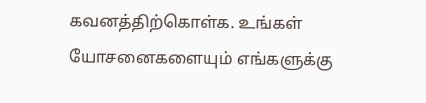கவனத்திற்கொள்க. உங்கள் யோசனைகளையும் எங்களுக்கு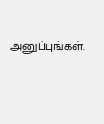அனுப்புங்கள்.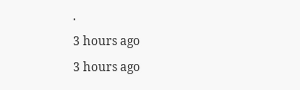.
3 hours ago
3 hours ago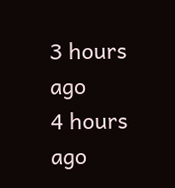3 hours ago
4 hours ago